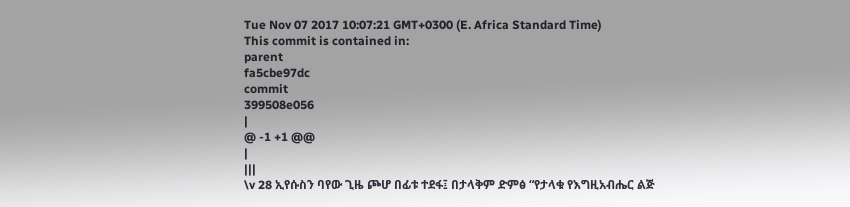Tue Nov 07 2017 10:07:21 GMT+0300 (E. Africa Standard Time)
This commit is contained in:
parent
fa5cbe97dc
commit
399508e056
|
@ -1 +1 @@
|
|||
\v 28 ኢየሱስን ባየው ጊዜ ጮሆ በፊቱ ተደፋ፤ በታላቅም ድምፅ “የታላቁ የእግዚአብሔር ልጅ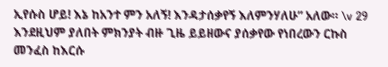ኢየሱስ ሆይ! እኔ ከአንተ ምን አለኝ! እንዳታሰቃየኝ እለምንሃለሁ” አለው። \v 29 እንደዚህም ያለበት ምክንያት ብዙ ጊዜ ይይዘውና ያሰቃየው የነበረውን ርኩስ መንፈስ ከእርሱ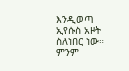እንዲወጣ ኢየሱስ አዞት ስለነበር ነው። ምንም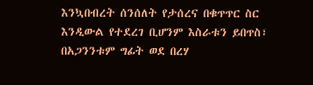እንኳበብረት ሰንሰለት የታሰረና በቁጥጥር ስር እንዲውል የተደረገ ቢሆንም እስራቱን ይበጥስ፣ በአጋንንቱም ግፊት ወደ በረሃ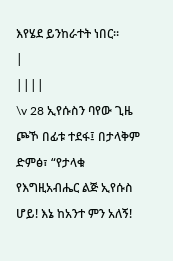እየሄደ ይንከራተት ነበር።
|
||||
\v 28 ኢየሱስን ባየው ጊዜ ጮኾ በፊቱ ተደፋ፤ በታላቅም ድምፅ፣ “የታላቁ የእግዚአብሔር ልጅ ኢየሱስ ሆይ! እኔ ከአንተ ምን አለኝ!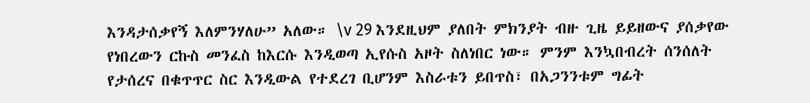እንዳታሰቃየኝ እለምንሃለሁ” አለው። \v 29 እንደዚህም ያለበት ምክንያት ብዙ ጊዜ ይይዘውና ያሰቃየው የነበረውን ርኩስ መንፈስ ከእርሱ እንዲወጣ ኢየሱስ አዞት ስለነበር ነው። ምንም እንኳበብረት ሰንሰለት የታሰረና በቁጥጥር ስር እንዲውል የተደረገ ቢሆንም እስራቱን ይበጥስ፣ በአጋንንቱም ግፊት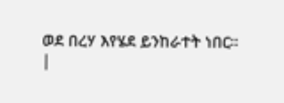ወደ በረሃ እየሄደ ይንከራተት ነበር።
|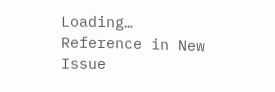Loading…
Reference in New Issue